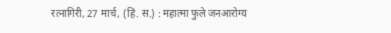रत्नागिरी, 27 मार्च, (हिं. स.) : महात्मा फुले जनआरोग्य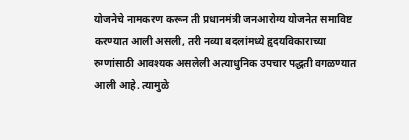योजनेचे नामकरण करून ती प्रधानमंत्री जनआरोग्य योजनेत समाविष्ट करण्यात आली असली, तरी नव्या बदलांमध्ये हृदयविकाराच्या रुग्णांसाठी आवश्यक असलेली अत्याधुनिक उपचार पद्धती वगळण्यात आली आहे. त्यामुळे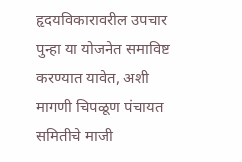हृदयविकारावरील उपचार पुन्हा या योजनेत समाविष्ट करण्यात यावेत, अशी मागणी चिपळूण पंचायत समितीचे माजी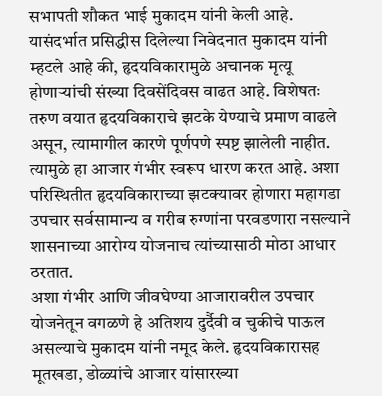सभापती शौकत भाई मुकादम यांनी केली आहे.
यासंदर्भात प्रसिद्धीस दिलेल्या निवेदनात मुकादम यांनी म्हटले आहे की, हृदयविकारामुळे अचानक मृत्यू होणाऱ्यांची संख्या दिवसेंदिवस वाढत आहे. विशेषतः तरुण वयात हृदयविकाराचे झटके येण्याचे प्रमाण वाढले असून, त्यामागील कारणे पूर्णपणे स्पष्ट झालेली नाहीत. त्यामुळे हा आजार गंभीर स्वरूप धारण करत आहे. अशा परिस्थितीत हृदयविकाराच्या झटक्यावर होणारा महागडा उपचार सर्वसामान्य व गरीब रुग्णांना परवडणारा नसल्याने शासनाच्या आरोग्य योजनाच त्यांच्यासाठी मोठा आधार ठरतात.
अशा गंभीर आणि जीवघेण्या आजारावरील उपचार योजनेतून वगळणे हे अतिशय दुर्दैवी व चुकीचे पाऊल असल्याचे मुकादम यांनी नमूद केले. हृदयविकारासह मूतखडा, डोळ्यांचे आजार यांसारख्या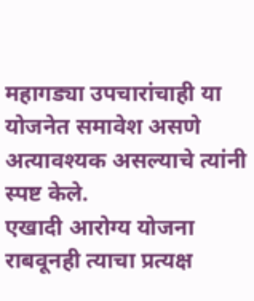महागड्या उपचारांचाही या योजनेत समावेश असणे अत्यावश्यक असल्याचे त्यांनी स्पष्ट केले.
एखादी आरोग्य योजना राबवूनही त्याचा प्रत्यक्ष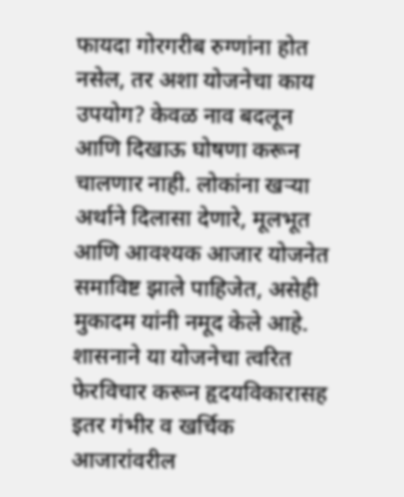फायदा गोरगरीब रुग्णांना होत नसेल, तर अशा योजनेचा काय उपयोग? केवळ नाव बदलून आणि दिखाऊ घोषणा करून चालणार नाही. लोकांना खऱ्या अर्थाने दिलासा देणारे, मूलभूत आणि आवश्यक आजार योजनेत समाविष्ट झाले पाहिजेत, असेही मुकादम यांनी नमूद केले आहे.
शासनाने या योजनेचा त्वरित फेरविचार करून हृदयविकारासह इतर गंभीर व खर्चिक आजारांवरील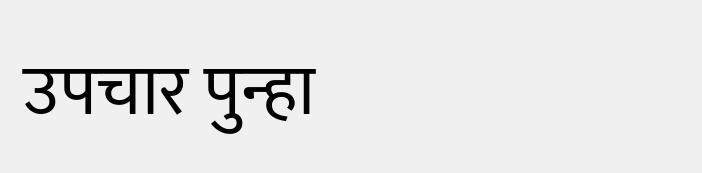उपचार पुन्हा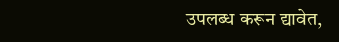उपलब्ध करून द्यावेत,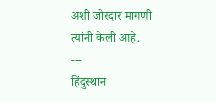अशी जोरदार मागणी त्यांनी केली आहे.
---
हिंदुस्थान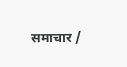समाचार /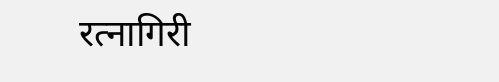रत्नागिरी